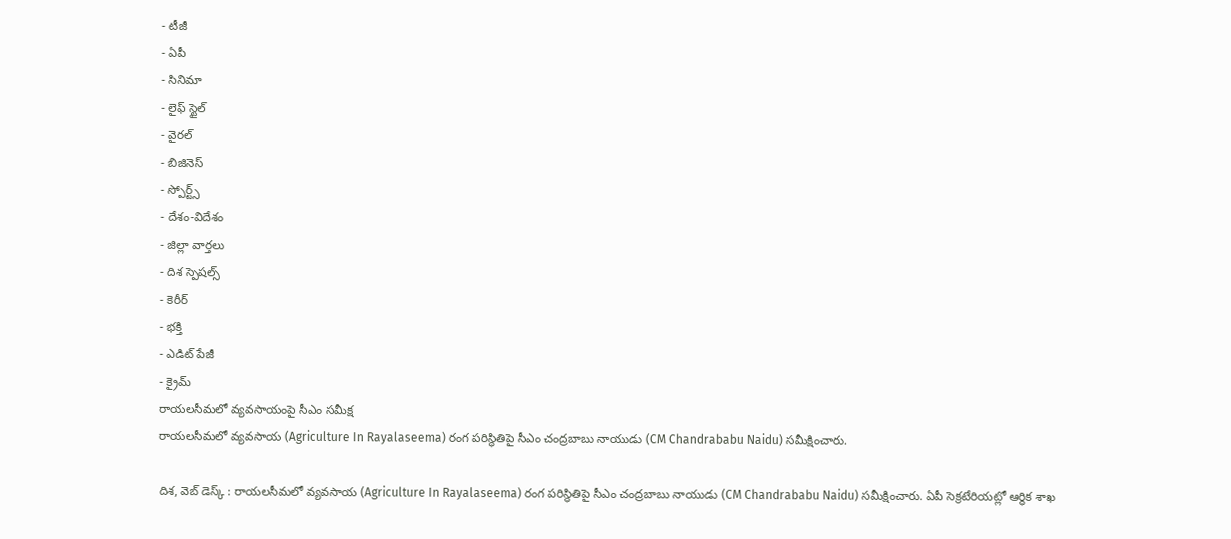- టీజీ
- ఏపీ
- సినిమా
- లైఫ్ స్టైల్
- వైరల్
- బిజినెస్
- స్పోర్ట్స్
- దేశం-విదేశం
- జిల్లా వార్తలు
- దిశ స్పెషల్స్
- కెరీర్
- భక్తి
- ఎడిట్ పేజీ
- క్రైమ్
రాయలసీమలో వ్యవసాయంపై సీఎం సమీక్ష
రాయలసీమలో వ్యవసాయ (Agriculture In Rayalaseema) రంగ పరిస్థితిపై సీఎం చంద్రబాబు నాయుడు (CM Chandrababu Naidu) సమీక్షించారు.

దిశ, వెబ్ డెస్క్ : రాయలసీమలో వ్యవసాయ (Agriculture In Rayalaseema) రంగ పరిస్థితిపై సీఎం చంద్రబాబు నాయుడు (CM Chandrababu Naidu) సమీక్షించారు. ఏపీ సెక్రటేరియట్లో ఆర్థిక శాఖ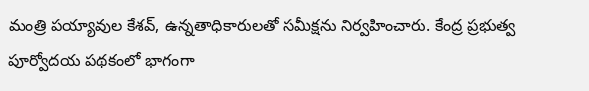మంత్రి పయ్యావుల కేశవ్, ఉన్నతాధికారులతో సమీక్షను నిర్వహించారు. కేంద్ర ప్రభుత్వ పూర్వోదయ పథకంలో భాగంగా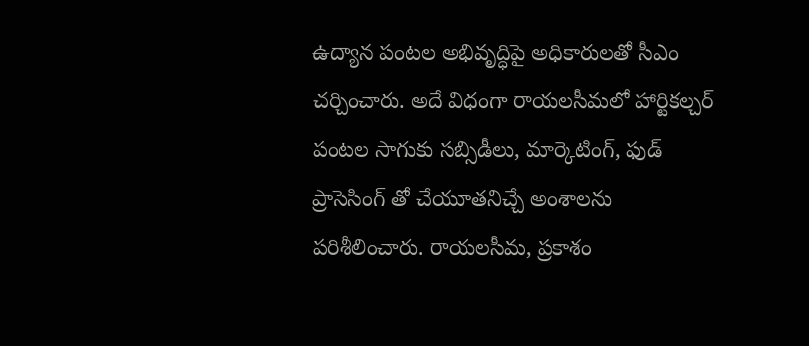ఉద్యాన పంటల అభివృద్ధిపై అధికారులతో సీఎం చర్చించారు. అదే విధంగా రాయలసీమలో హార్టికల్చర్ పంటల సాగుకు సబ్సిడీలు, మార్కెటింగ్, ఫుడ్ ప్రాసెసింగ్ తో చేయూతనిచ్చే అంశాలను పరిశీలించారు. రాయలసీమ, ప్రకాశం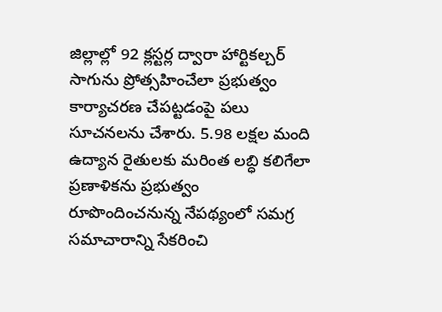జిల్లాల్లో 92 క్లస్టర్ల ద్వారా హార్టికల్చర్ సాగును ప్రోత్సహించేలా ప్రభుత్వం కార్యాచరణ చేపట్టడంపై పలు సూచనలను చేశారు. 5.98 లక్షల మంది ఉద్యాన రైతులకు మరింత లబ్ధి కలిగేలా ప్రణాళికను ప్రభుత్వం రూపొందించనున్న నేపథ్యంలో సమగ్ర సమాచారాన్ని సేకరించి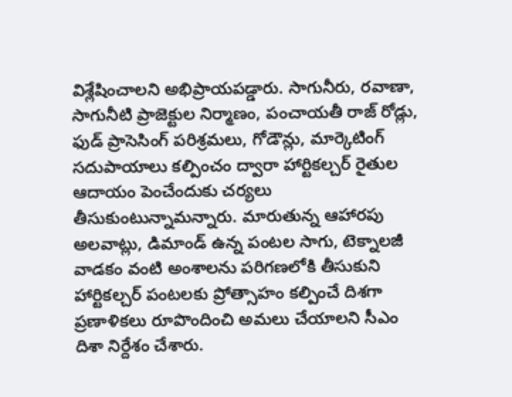విశ్లేషించాలని అభిప్రాయపడ్డారు. సాగునీరు, రవాణా, సాగునీటి ప్రాజెక్టుల నిర్మాణం, పంచాయతీ రాజ్ రోడ్లు, ఫుడ్ ప్రాసెసింగ్ పరిశ్రమలు, గోడౌన్లు, మార్కెటింగ్ సదుపాయాలు కల్పించం ద్వారా హార్టికల్చర్ రైతుల ఆదాయం పెంచేందుకు చర్యలు తీసుకుంటున్నామన్నారు. మారుతున్న ఆహారపు అలవాట్లు, డిమాండ్ ఉన్న పంటల సాగు, టెక్నాలజీ వాడకం వంటి అంశాలను పరిగణలోకి తీసుకుని హార్టికల్చర్ పంటలకు ప్రోత్సాహం కల్పించే దిశగా ప్రణాళికలు రూపొందించి అమలు చేయాలని సీఎం దిశా నిర్దేశం చేశారు.